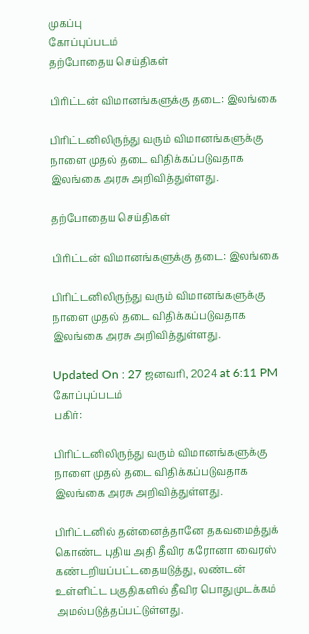முகப்பு
கோப்புப்படம்
தற்போதைய செய்திகள்

பிரிட்டன் விமானங்களுக்கு தடை: இலங்கை

பிரிட்டனிலிருந்து வரும் விமானங்களுக்கு நாளை முதல் தடை விதிக்கப்படுவதாக இலங்கை அரசு அறிவித்துள்ளது.

தற்போதைய செய்திகள்

பிரிட்டன் விமானங்களுக்கு தடை: இலங்கை

பிரிட்டனிலிருந்து வரும் விமானங்களுக்கு நாளை முதல் தடை விதிக்கப்படுவதாக இலங்கை அரசு அறிவித்துள்ளது.

Updated On : 27 ஜனவரி, 2024 at 6:11 PM
கோப்புப்படம்
பகிர்:

பிரிட்டனிலிருந்து வரும் விமானங்களுக்கு நாளை முதல் தடை விதிக்கப்படுவதாக இலங்கை அரசு அறிவித்துள்ளது.

பிரிட்டனில் தன்னைத்தானே தகவமைத்துக் கொண்ட புதிய அதி தீவிர கரோனா வைரஸ் கண்டறியப்பட்டதையடுத்து, லண்டன் உள்ளிட்ட பகுதிகளில் தீவிர பொதுமுடக்கம் அமல்படுத்தப்பட்டுள்ளது.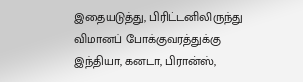இதையடுத்து, பிரிட்டனிலிருந்து விமானப் போக்குவரத்துக்கு இந்தியா, கனடா, பிரான்ஸ்,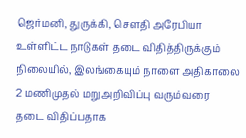ஜெர்மனி, துருக்கி, சௌதி அரேபியா உள்ளிட்ட நாடுகள் தடை விதித்திருக்கும் நிலையில், இலங்கையும் நாளை அதிகாலை 2 மணிமுதல் மறுஅறிவிப்பு வரும்வரை தடை விதிப்பதாக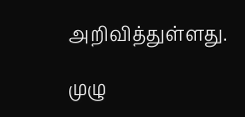அறிவித்துள்ளது.

முழு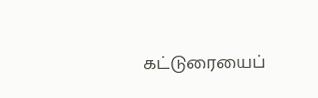கட்டுரையைப்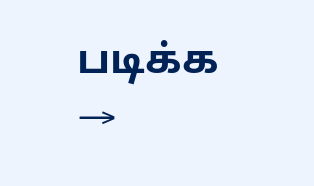படிக்க →